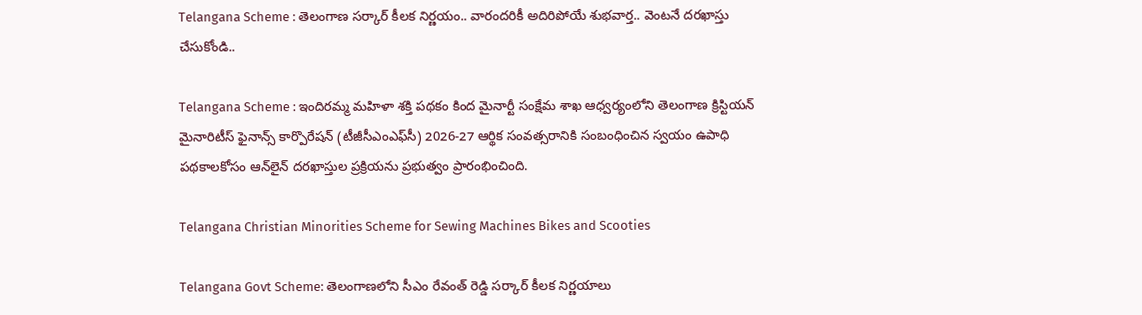Telangana Scheme : తెలంగాణ సర్కార్ కీలక నిర్ణయం.. వారందరికీ అదిరిపోయే శుభవార్త.. వెంటనే దరఖాస్తు చేసుకోండి..

Telangana Scheme : ఇందిరమ్మ మహిళా శక్తి పథకం కింద మైనార్టీ సంక్షేమ శాఖ ఆధ్వర్యంలోని తెలంగాణ క్రిస్టియన్ మైనారిటీస్ ఫైనాన్స్ కార్పొరేషన్ (టీజీసీఎంఎఫ్‌సీ) 2026-27 ఆర్థిక సంవత్సరానికి సంబంధించిన స్వయం ఉపాధి పథకాలకోసం ఆన్‌లైన్ దరఖాస్తుల ప్రక్రియను ప్రభుత్వం ప్రారంభించింది.

Telangana Christian Minorities Scheme for Sewing Machines Bikes and Scooties

Telangana Govt Scheme: తెలంగాణలోని సీఎం రేవంత్ రెడ్డి సర్కార్ కీలక నిర్ణయాలు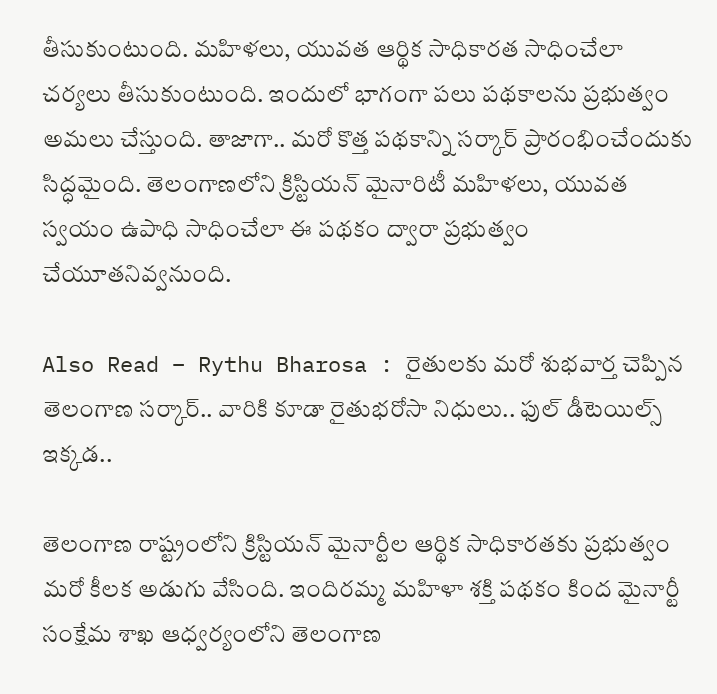తీసుకుంటుంది. మహిళలు, యువత ఆర్థిక సాధికారత సాధించేలా చర్యలు తీసుకుంటుంది. ఇందులో భాగంగా పలు పథకాలను ప్రభుత్వం అమలు చేస్తుంది. తాజాగా.. మరో కొత్త పథకాన్ని సర్కార్ ప్రారంభించేందుకు సిద్ధమైంది. తెలంగాణలోని క్రిస్టియన్ మైనారిటీ మహిళలు, యువత స్వయం ఉపాధి సాధించేలా ఈ పథకం ద్వారా ప్రభుత్వం చేయూతనివ్వనుంది.

Also Read – Rythu Bharosa : రైతులకు మరో శుభవార్త చెప్పిన తెలంగాణ సర్కార్.. వారికి కూడా రైతుభరోసా నిధులు.. ఫుల్ డీటెయిల్స్ ఇక్కడ..

తెలంగాణ రాష్ట్రంలోని క్రిస్టియన్ మైనార్టీల ఆర్థిక సాధికారతకు ప్రభుత్వం మరో కీలక అడుగు వేసింది. ఇందిరమ్మ మహిళా శక్తి పథకం కింద మైనార్టీ సంక్షేమ శాఖ ఆధ్వర్యంలోని తెలంగాణ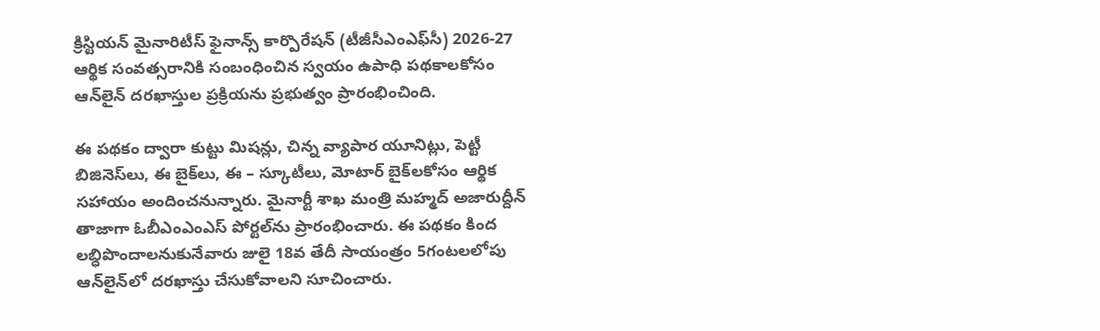క్రిస్టియన్ మైనారిటీస్ ఫైనాన్స్ కార్పొరేషన్ (టీజీసీఎంఎఫ్‌సీ) 2026-27 ఆర్థిక సంవత్సరానికి సంబంధించిన స్వయం ఉపాధి పథకాలకోసం ఆన్‌లైన్ దరఖాస్తుల ప్రక్రియను ప్రభుత్వం ప్రారంభించింది.

ఈ పథకం ద్వారా కుట్టు మిషన్లు, చిన్న వ్యాపార యూనిట్లు, పెట్టీ బిజినెస్‌లు, ఈ బైక్‌లు, ఈ – స్కూటీలు, మోటార్ బైక్‌లకోసం ఆర్థిక సహాయం అందించనున్నారు. మైనార్టీ శాఖ మంత్రి మహ్మద్ అజారుద్దీన్ తాజాగా ఓబీఎంఎంఎస్ పోర్టల్‌ను ప్రారంభించారు. ఈ పథకం కింద లబ్ధిపొందాలనుకునేవారు జులై 18వ తేదీ సాయంత్రం 5గంటలలోపు ఆన్‌లైన్‌లో దరఖాస్తు చేసుకోవాలని సూచించారు.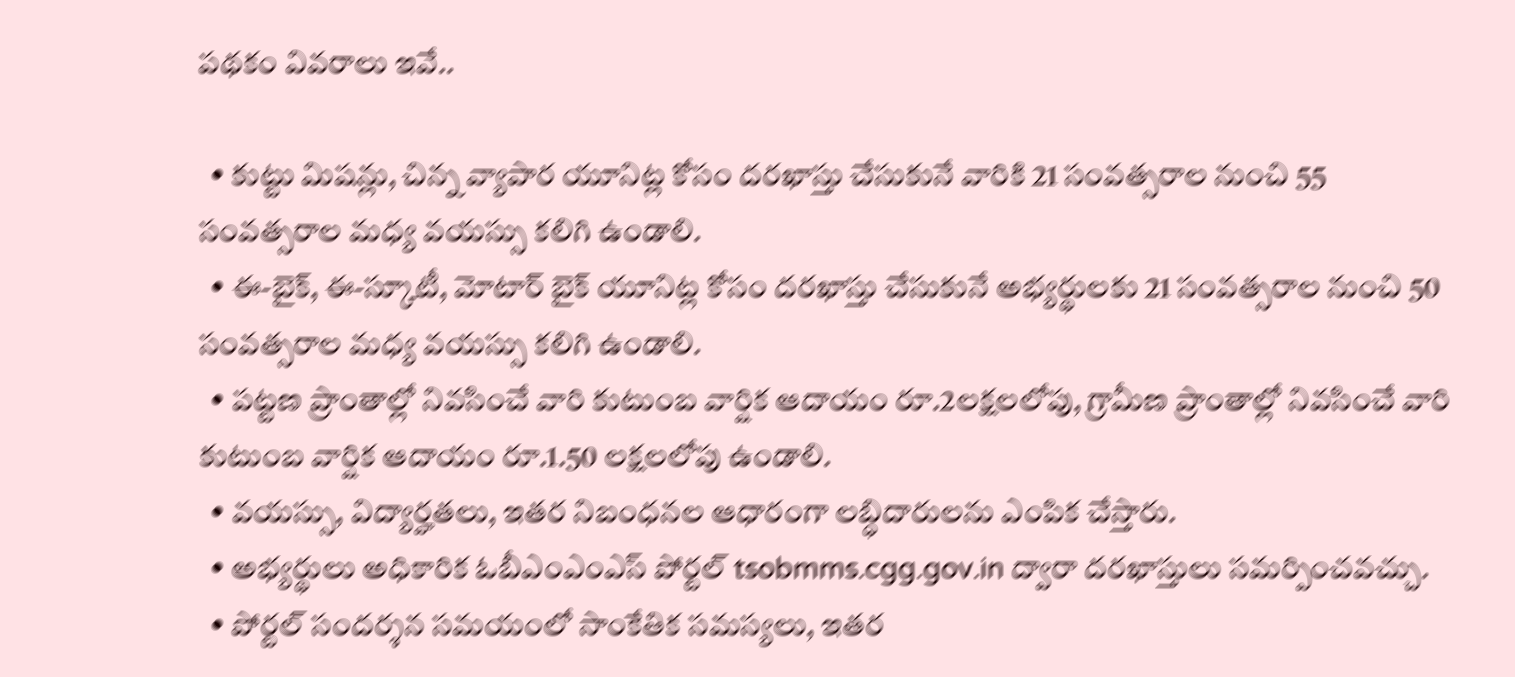పథకం వివరాలు ఇవే..

  • కుట్టు మిషన్లు, చిన్న వ్యాపార యూనిట్ల కోసం దరఖాస్తు చేసుకునే వారికి 21 సంవత్సరాల నుంచి 55 సంవత్సరాల మధ్య వయస్సు కలిగి ఉండాలి.
  • ఈ-బైక్, ఈ-స్కూటీ, మోటార్ బైక్ యూనిట్ల కోసం దరఖాస్తు చేసుకునే అభ్యర్థులకు 21 సంవత్సరాల నుంచి 50 సంవత్సరాల మధ్య వయస్సు కలిగి ఉండాలి.
  • పట్టణ ప్రాంతాల్లో నివసించే వారి కుటుంబ వార్షిక ఆదాయం రూ.2లక్షలలోపు, గ్రామీణ ప్రాంతాల్లో నివసించే వారి కుటుంబ వార్షిక ఆదాయం రూ.1.50 లక్షలలోపు ఉండాలి.
  • వయస్సు, విద్యార్హతలు, ఇతర నిబంధనల ఆధారంగా లబ్ధిదారులను ఎంపిక చేస్తారు.
  • అభ్యర్థులు అధికారిక ఓబీఎంఎంఎస్ పోర్టల్ tsobmms.cgg.gov.in ద్వారా దరఖాస్తులు సమర్పించవచ్చు.
  • పోర్టల్ సందర్శన సమయంలో సాంకేతిక సమస్యలు, ఇతర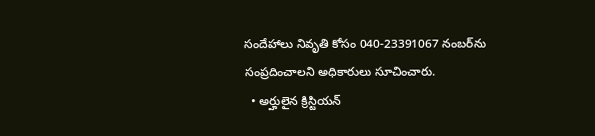సందేహాలు నివృతి కోసం 040-23391067 నంబర్‌ను సంప్రదించాలని అధికారులు సూచించారు.
  • అర్హులైన క్రిస్టియన్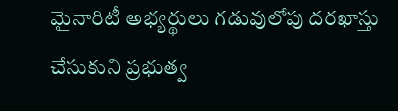మైనారిటీ అభ్యర్థులు గడువులోపు దరఖాస్తు చేసుకుని ప్రభుత్వ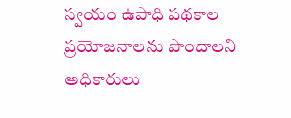స్వయం ఉపాధి పథకాల ప్రయోజనాలను పొందాలని అధికారులు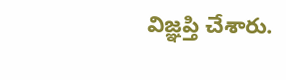విజ్ఞప్తి చేశారు.